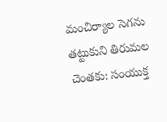మంచిర్యాల సెగను తట్టుకుని తిరుమల చెంతకు: సంయుక్త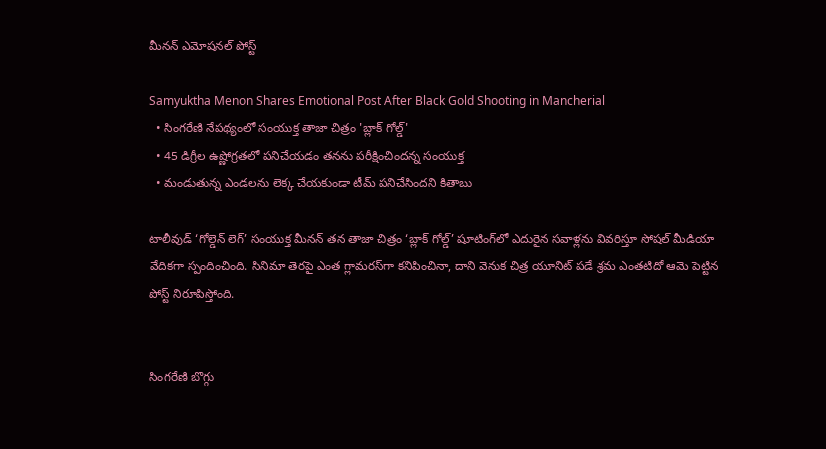మీనన్ ఎమోషనల్ పోస్ట్

Samyuktha Menon Shares Emotional Post After Black Gold Shooting in Mancherial
  • సింగరేణి నేపథ్యంలో సంయుక్త తాజా చిత్రం 'బ్లాక్ గోల్డ్'
  • 45 డిగ్రీల ఉష్ణోగ్రతలో పనిచేయడం తనను పరీక్షించిందన్న సంయుక్త
  • మండుతున్న ఎండలను లెక్క చేయకుండా టీమ్ పనిచేసిందని కితాబు

టాలీవుడ్ ‘గోల్డెన్ లెగ్’ సంయుక్త మీనన్ తన తాజా చిత్రం ‘బ్లాక్ గోల్డ్’ షూటింగ్‌లో ఎదురైన సవాళ్లను వివరిస్తూ సోషల్ మీడియా వేదికగా స్పందించింది. సినిమా తెరపై ఎంత గ్లామరస్‌గా కనిపించినా, దాని వెనుక చిత్ర యూనిట్ పడే శ్రమ ఎంతటిదో ఆమె పెట్టిన పోస్ట్ నిరూపిస్తోంది.


సింగరేణి బొగ్గు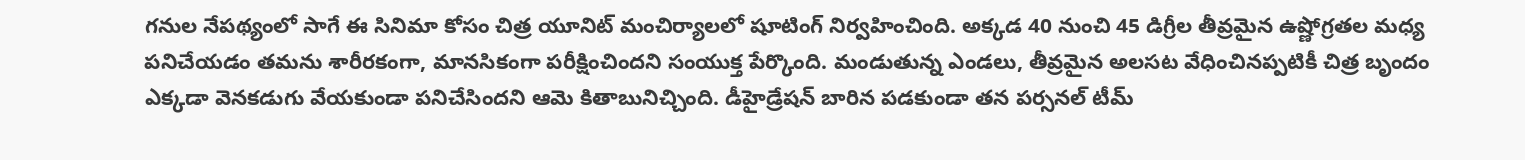గనుల నేపథ్యంలో సాగే ఈ సినిమా కోసం చిత్ర యూనిట్ మంచిర్యాలలో షూటింగ్ నిర్వహించింది. అక్కడ 40 నుంచి 45 డిగ్రీల తీవ్రమైన ఉష్ణోగ్రతల మధ్య పనిచేయడం తమను శారీరకంగా, మానసికంగా పరీక్షించిందని సంయుక్త పేర్కొంది. మండుతున్న ఎండలు, తీవ్రమైన అలసట వేధించినప్పటికీ చిత్ర బృందం ఎక్కడా వెనకడుగు వేయకుండా పనిచేసిందని ఆమె కితాబునిచ్చింది. డీహైడ్రేషన్ బారిన పడకుండా తన పర్సనల్ టీమ్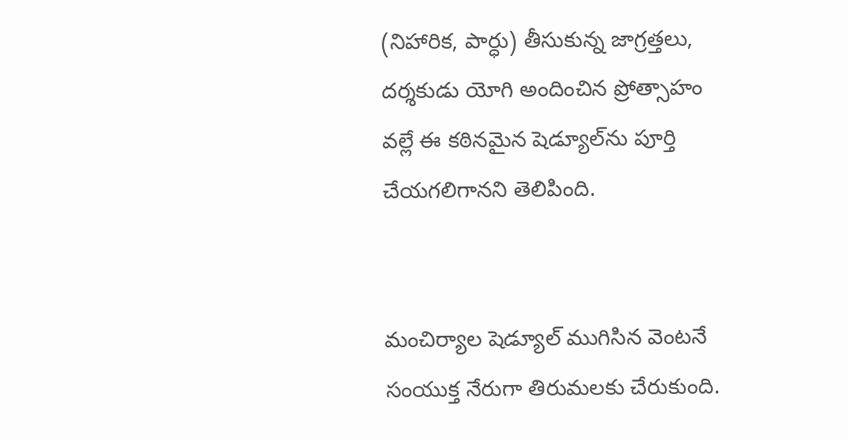(నిహారిక, పార్ధు) తీసుకున్న జాగ్రత్తలు, దర్శకుడు యోగి అందించిన ప్రోత్సాహం వల్లే ఈ కఠినమైన షెడ్యూల్‌ను పూర్తి చేయగలిగానని తెలిపింది.


మంచిర్యాల షెడ్యూల్ ముగిసిన వెంటనే సంయుక్త నేరుగా తిరుమలకు చేరుకుంది.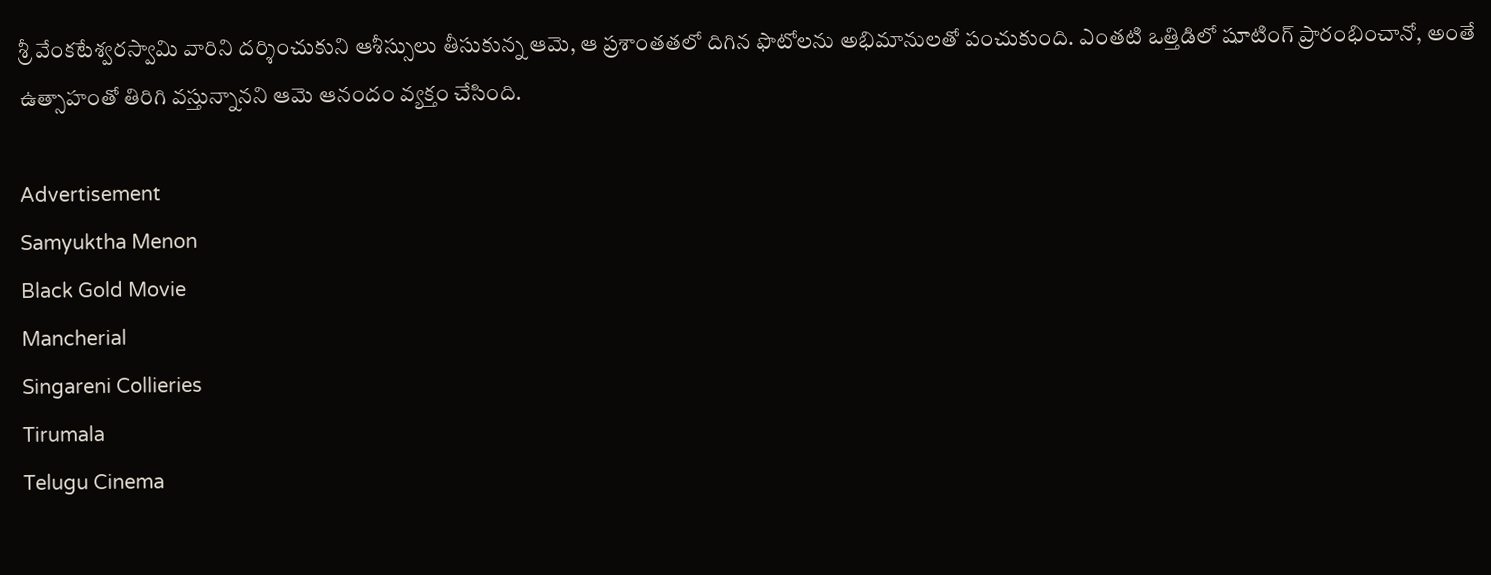శ్రీ వేంకటేశ్వరస్వామి వారిని దర్శించుకుని ఆశీస్సులు తీసుకున్న ఆమె, ఆ ప్రశాంతతలో దిగిన ఫొటోలను అభిమానులతో పంచుకుంది. ఎంతటి ఒత్తిడిలో షూటింగ్ ప్రారంభించానో, అంతే ఉత్సాహంతో తిరిగి వస్తున్నానని ఆమె ఆనందం వ్యక్తం చేసింది.

Advertisement
Samyuktha Menon
Black Gold Movie
Mancherial
Singareni Collieries
Tirumala
Telugu Cinema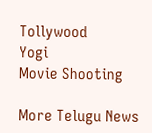Tollywood
Yogi
Movie Shooting

More Telugu News